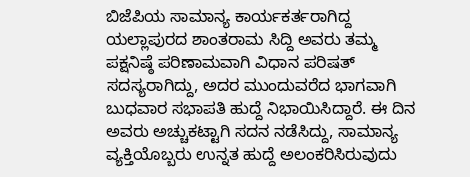ಬಿಜೆಪಿಯ ಸಾಮಾನ್ಯ ಕಾರ್ಯಕರ್ತರಾಗಿದ್ದ ಯಲ್ಲಾಪುರದ ಶಾಂತರಾಮ ಸಿದ್ದಿ ಅವರು ತಮ್ಮ ಪಕ್ಷನಿಷ್ಠೆ ಪರಿಣಾಮವಾಗಿ ವಿಧಾನ ಪರಿಷತ್ ಸದಸ್ಯರಾಗಿದ್ದು, ಅದರ ಮುಂದುವರೆದ ಭಾಗವಾಗಿ ಬುಧವಾರ ಸಭಾಪತಿ ಹುದ್ದೆ ನಿಭಾಯಿಸಿದ್ದಾರೆ. ಈ ದಿನ ಅವರು ಅಚ್ಚುಕಟ್ಟಾಗಿ ಸದನ ನಡೆಸಿದ್ದು, ಸಾಮಾನ್ಯ ವ್ಯಕ್ತಿಯೊಬ್ಬರು ಉನ್ನತ ಹುದ್ದೆ ಅಲಂಕರಿಸಿರುವುದು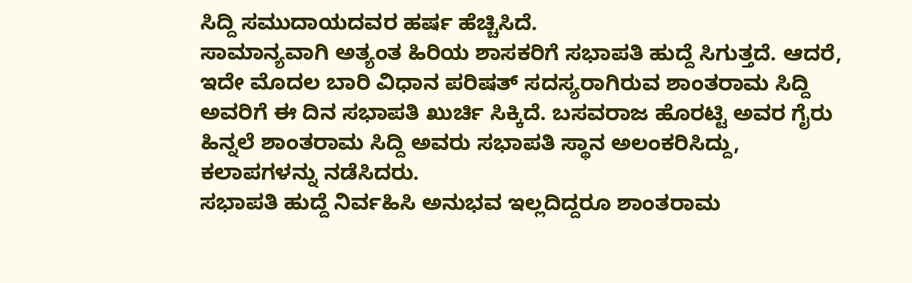ಸಿದ್ದಿ ಸಮುದಾಯದವರ ಹರ್ಷ ಹೆಚ್ಚಿಸಿದೆ.
ಸಾಮಾನ್ಯವಾಗಿ ಅತ್ಯಂತ ಹಿರಿಯ ಶಾಸಕರಿಗೆ ಸಭಾಪತಿ ಹುದ್ದೆ ಸಿಗುತ್ತದೆ. ಆದರೆ, ಇದೇ ಮೊದಲ ಬಾರಿ ವಿಧಾನ ಪರಿಷತ್ ಸದಸ್ಯರಾಗಿರುವ ಶಾಂತರಾಮ ಸಿದ್ದಿ ಅವರಿಗೆ ಈ ದಿನ ಸಭಾಪತಿ ಖುರ್ಚಿ ಸಿಕ್ಕಿದೆ. ಬಸವರಾಜ ಹೊರಟ್ಟಿ ಅವರ ಗೈರು ಹಿನ್ನಲೆ ಶಾಂತರಾಮ ಸಿದ್ದಿ ಅವರು ಸಭಾಪತಿ ಸ್ಥಾನ ಅಲಂಕರಿಸಿದ್ದು, ಕಲಾಪಗಳನ್ನು ನಡೆಸಿದರು.
ಸಭಾಪತಿ ಹುದ್ದೆ ನಿರ್ವಹಿಸಿ ಅನುಭವ ಇಲ್ಲದಿದ್ದರೂ ಶಾಂತರಾಮ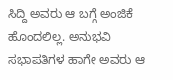ಸಿದ್ದಿ ಅವರು ಆ ಬಗ್ಗೆ ಅಂಜಿಕೆ ಹೊಂದಲಿಲ್ಲ. ಅನುಭವಿ ಸಭಾಪತಿಗಳ ಹಾಗೇ ಅವರು ಆ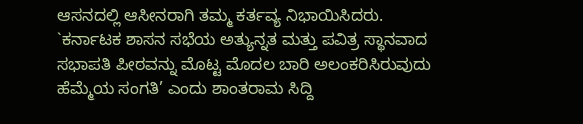ಆಸನದಲ್ಲಿ ಆಸೀನರಾಗಿ ತಮ್ಮ ಕರ್ತವ್ಯ ನಿಭಾಯಿಸಿದರು. `ಕರ್ನಾಟಕ ಶಾಸನ ಸಭೆಯ ಅತ್ಯುನ್ನತ ಮತ್ತು ಪವಿತ್ರ ಸ್ಥಾನವಾದ ಸಭಾಪತಿ ಪೀಠವನ್ನು ಮೊಟ್ಟ ಮೊದಲ ಬಾರಿ ಅಲಂಕರಿಸಿರುವುದು ಹೆಮ್ಮೆಯ ಸಂಗತಿ’ ಎಂದು ಶಾಂತರಾಮ ಸಿದ್ದಿ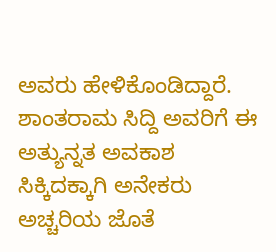ಅವರು ಹೇಳಿಕೊಂಡಿದ್ದಾರೆ. ಶಾಂತರಾಮ ಸಿದ್ದಿ ಅವರಿಗೆ ಈ ಅತ್ಯುನ್ನತ ಅವಕಾಶ ಸಿಕ್ಕಿದಕ್ಕಾಗಿ ಅನೇಕರು ಅಚ್ಚರಿಯ ಜೊತೆ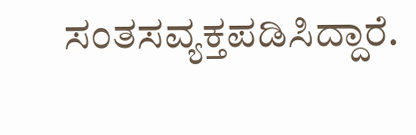ಸಂತಸವ್ಯಕ್ತಪಡಿಸಿದ್ದಾರೆ.